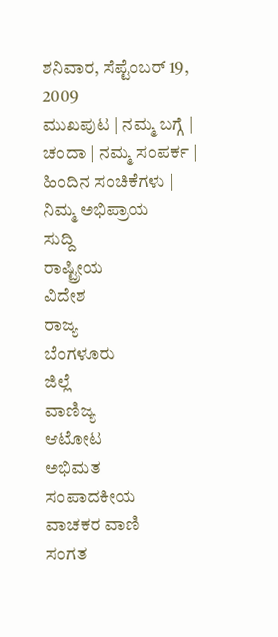ಶನಿವಾರ, ಸೆಪ್ಟೆಂಬರ್ 19, 2009
ಮುಖಪುಟ | ನಮ್ಮ ಬಗ್ಗೆ | ಚಂದಾ | ನಮ್ಮ ಸಂಪರ್ಕ | ಹಿಂದಿನ ಸಂಚಿಕೆಗಳು | ನಿಮ್ಮ ಅಭಿಪ್ರಾಯ
ಸುದ್ದಿ
ರಾಷ್ಟ್ರೀಯ
ವಿದೇಶ
ರಾಜ್ಯ
ಬೆಂಗಳೂರು
ಜಿಲ್ಲೆ
ವಾಣಿಜ್ಯ
ಆಟೋಟ
ಅಭಿಮತ
ಸಂಪಾದಕೀಯ
ವಾಚಕರ ವಾಣಿ
ಸಂಗತ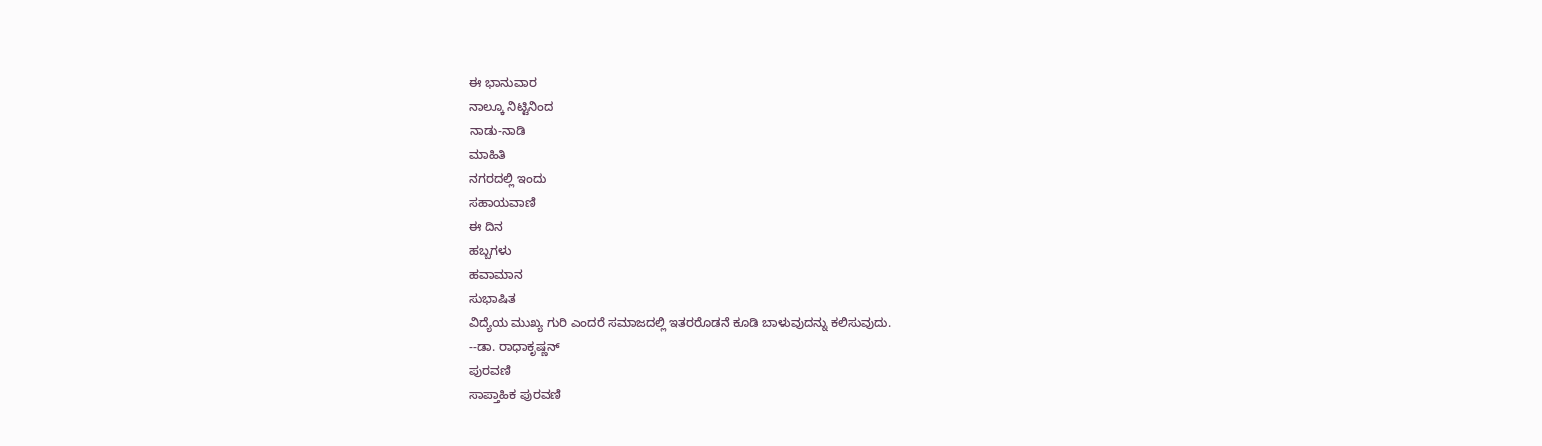ಈ ಭಾನುವಾರ
ನಾಲ್ಕೂ ನಿಟ್ಟಿನಿಂದ
ನಾಡು-ನಾಡಿ
ಮಾಹಿತಿ
ನಗರದಲ್ಲಿ ಇಂದು
ಸಹಾಯವಾಣಿ
ಈ ದಿನ
ಹಬ್ಬಗಳು
ಹವಾಮಾನ
ಸುಭಾಷಿತ
ವಿದ್ಯೆಯ ಮುಖ್ಯ ಗುರಿ ಎಂದರೆ ಸಮಾಜದಲ್ಲಿ ಇತರರೊಡನೆ ಕೂಡಿ ಬಾಳುವುದನ್ನು ಕಲಿಸುವುದು.
--ಡಾ. ರಾಧಾಕೃಷ್ಣನ್
ಪುರವಣಿ
ಸಾಪ್ತಾಹಿಕ ಪುರವಣಿ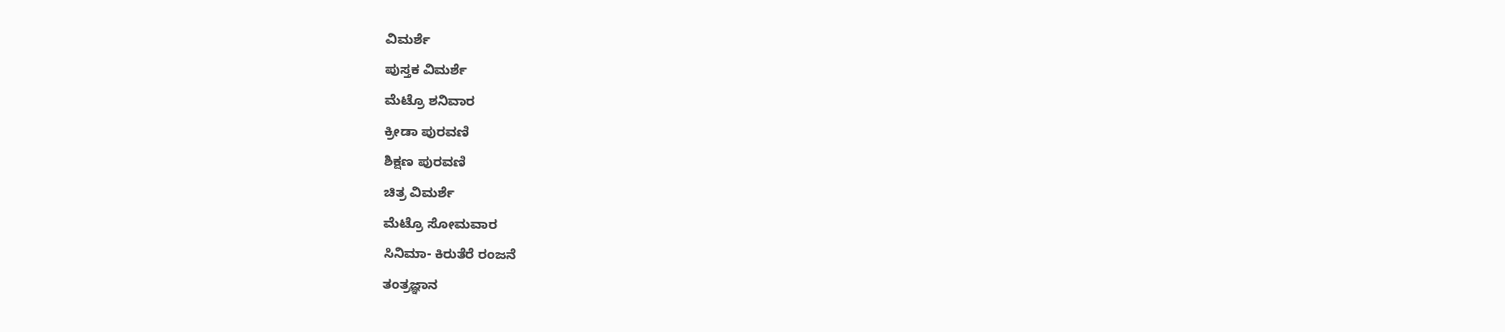ವಿಮರ್ಶೆ
ಪುಸ್ತಕ ವಿಮರ್ಶೆ
ಮೆಟ್ರೊ ಶನಿವಾರ
ಕ್ರೀಡಾ ಪುರವಣಿ
ಶಿಕ್ಷಣ ಪುರವಣಿ
ಚಿತ್ರ ವಿಮರ್ಶೆ
ಮೆಟ್ರೊ ಸೋಮವಾರ
ಸಿನಿಮಾ- ಕಿರುತೆರೆ ರಂಜನೆ
ತಂತ್ರಜ್ಞಾನ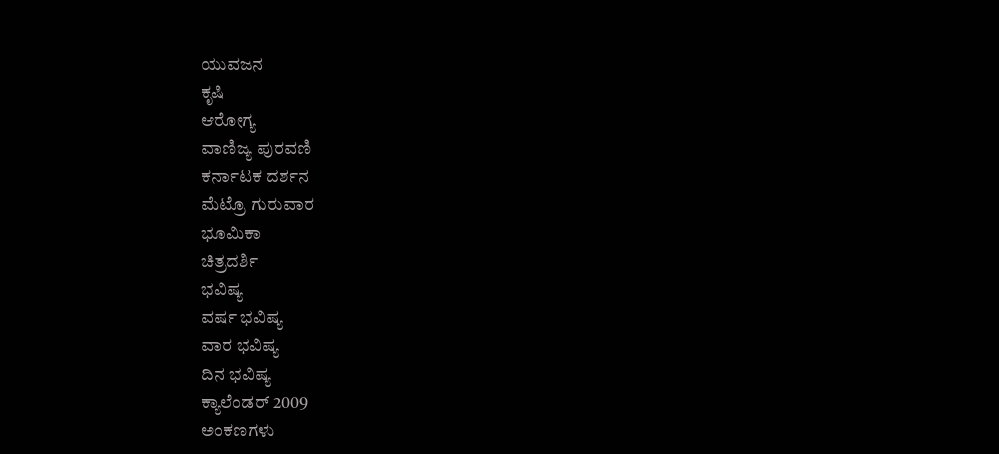ಯುವಜನ
ಕೃಷಿ
ಆರೋಗ್ಯ
ವಾಣಿಜ್ಯ ಪುರವಣಿ
ಕರ್ನಾಟಕ ದರ್ಶನ
ಮೆಟ್ರೊ ಗುರುವಾರ
ಭೂಮಿಕಾ
ಚಿತ್ರದರ್ಶಿ
ಭವಿಷ್ಯ
ವರ್ಷ ಭವಿಷ್ಯ
ವಾರ ಭವಿಷ್ಯ
ದಿನ ಭವಿಷ್ಯ
ಕ್ಯಾಲೆಂಡರ್ 2009
ಅಂಕಣಗಳು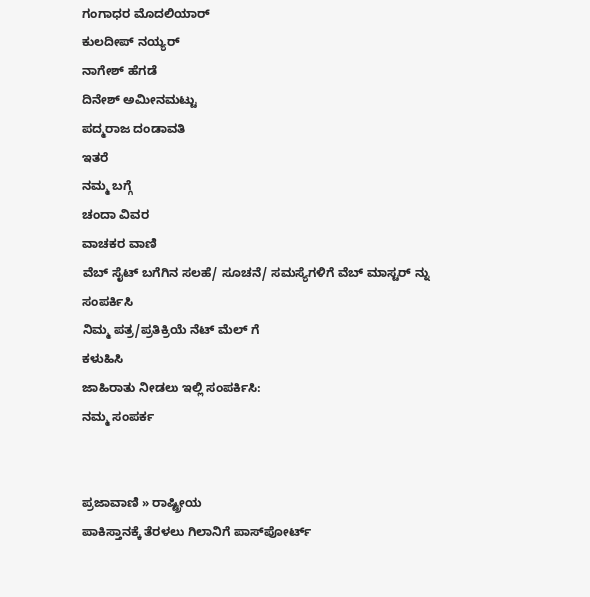ಗಂಗಾಧರ ಮೊದಲಿಯಾರ್
ಕುಲದೀಪ್‌ ನಯ್ಯರ್
ನಾಗೇಶ್‌ ಹೆಗಡೆ
ದಿನೇಶ್‌ ಅಮೀನಮಟ್ಟು
ಪದ್ಮರಾಜ ದಂಡಾವತಿ
ಇತರೆ
ನಮ್ಮ ಬಗ್ಗೆ
ಚಂದಾ ವಿವರ
ವಾಚಕರ ವಾಣಿ
ವೆಬ್ ಸೈಟ್ ಬಗೆಗಿನ ಸಲಹೆ/ ಸೂಚನೆ/ ಸಮಸ್ಯೆಗಳಿಗೆ ವೆಬ್ ಮಾಸ್ಟರ್ ನ್ನು
ಸಂಪರ್ಕಿಸಿ
ನಿಮ್ಮ ಪತ್ರ/ಪ್ರತಿಕ್ರಿಯೆ ನೆಟ್ ಮೆಲ್ ಗೆ
ಕಳುಹಿಸಿ
ಜಾಹಿರಾತು ನೀಡಲು ಇಲ್ಲಿ ಸಂಪರ್ಕಿಸಿ:
ನಮ್ಮ ಸಂಪರ್ಕ


ಪ್ರಜಾವಾಣಿ » ರಾಷ್ಟ್ರೀಯ
ಪಾಕಿಸ್ತಾನಕ್ಕೆ ತೆರಳಲು ಗಿಲಾನಿಗೆ ಪಾಸ್‌ಪೋರ್ಟ್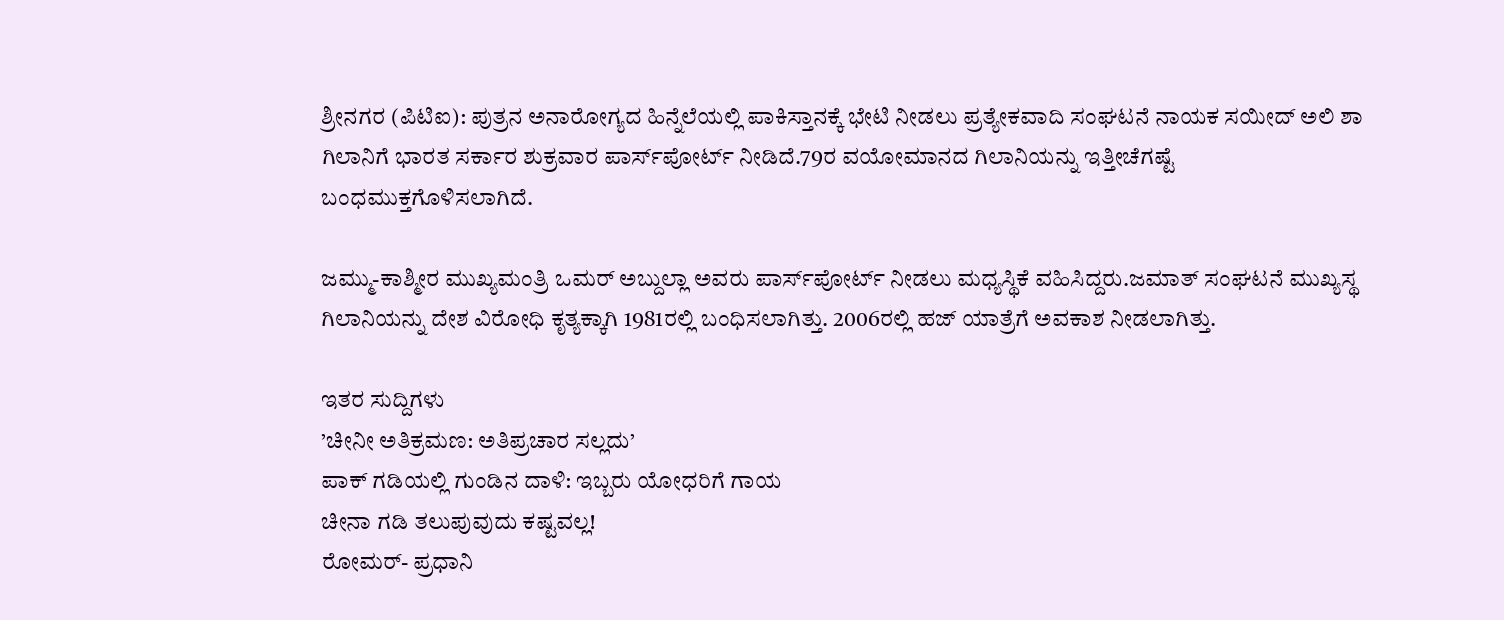ಶ್ರೀನಗರ (ಪಿಟಿಐ): ಪುತ್ರನ ಅನಾರೋಗ್ಯದ ಹಿನ್ನೆಲೆಯಲ್ಲಿ ಪಾಕಿಸ್ತಾನಕ್ಕೆ ಭೇಟಿ ನೀಡಲು ಪ್ರತ್ಯೇಕವಾದಿ ಸಂಘಟನೆ ನಾಯಕ ಸಯೀದ್ ಅಲಿ ಶಾ ಗಿಲಾನಿಗೆ ಭಾರತ ಸರ್ಕಾರ ಶುಕ್ರವಾರ ಪಾರ್ಸ್‌ಪೋರ್ಟ್ ನೀಡಿದೆ.79ರ ವಯೋಮಾನದ ಗಿಲಾನಿಯನ್ನು ಇತ್ತೀಚೆಗಷ್ಟೆ ಬಂಧಮುಕ್ತಗೊಳಿಸಲಾಗಿದೆ.

ಜಮ್ಮು-ಕಾಶ್ಮೀರ ಮುಖ್ಯಮಂತ್ರಿ ಒಮರ್ ಅಬ್ದುಲ್ಲಾ ಅವರು ಪಾರ್ಸ್‌ಪೋರ್ಟ್ ನೀಡಲು ಮಧ್ಯಸ್ಥಿಕೆ ವಹಿಸಿದ್ದರು.ಜಮಾತ್ ಸಂಘಟನೆ ಮುಖ್ಯಸ್ಥ ಗಿಲಾನಿಯನ್ನು ದೇಶ ವಿರೋಧಿ ಕೃತ್ಯಕ್ಕಾಗಿ 1981ರಲ್ಲಿ ಬಂಧಿಸಲಾಗಿತ್ತು. 2006ರಲ್ಲಿ ಹಜ್ ಯಾತ್ರೆಗೆ ಅವಕಾಶ ನೀಡಲಾಗಿತ್ತು.

ಇತರ ಸುದ್ದಿಗಳು
’ಚೀನೀ ಅತಿಕ್ರಮಣ: ಅತಿಪ್ರಚಾರ ಸಲ್ಲದು’
ಪಾಕ್ ಗಡಿಯಲ್ಲಿ ಗುಂಡಿನ ದಾಳಿ: ಇಬ್ಬರು ಯೋಧರಿಗೆ ಗಾಯ
ಚೀನಾ ಗಡಿ ತಲುಪುವುದು ಕಷ್ಟವಲ್ಲ!
ರೋಮರ್- ಪ್ರಧಾನಿ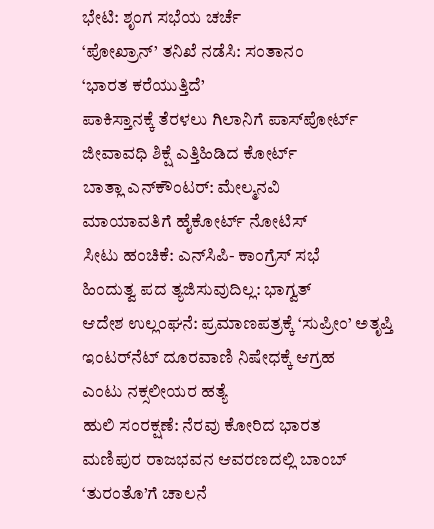ಭೇಟಿ: ಶೃಂಗ ಸಭೆಯ ಚರ್ಚೆ
‘ಪೋಖ್ರಾನ್’ ತನಿಖೆ ನಡೆಸಿ: ಸಂತಾನಂ
‘ಭಾರತ ಕರೆಯುತ್ತಿದೆ’
ಪಾಕಿಸ್ತಾನಕ್ಕೆ ತೆರಳಲು ಗಿಲಾನಿಗೆ ಪಾಸ್‌ಪೋರ್ಟ್
ಜೀವಾವಧಿ ಶಿಕ್ಷೆ ಎತ್ತಿಹಿಡಿದ ಕೋರ್ಟ್
ಬಾತ್ಲಾ ಎನ್‌ಕೌಂಟರ್: ಮೇಲ್ಮನವಿ
ಮಾಯಾವತಿಗೆ ಹೈಕೋರ್ಟ್ ನೋಟಿಸ್
ಸೀಟು ಹಂಚಿಕೆ: ಎನ್‌ಸಿಪಿ- ಕಾಂಗ್ರೆಸ್ ಸಭೆ
ಹಿಂದುತ್ವ ಪದ ತ್ಯಜಿಸುವುದಿಲ್ಲ: ಭಾಗ್ವತ್
ಆದೇಶ ಉಲ್ಲಂಘನೆ: ಪ್ರಮಾಣಪತ್ರಕ್ಕೆ ‘ಸುಪ್ರೀಂ’ ಅತೃಪ್ತಿ
ಇಂಟರ್‌ನೆಟ್ ದೂರವಾಣಿ ನಿಷೇಧಕ್ಕೆ ಆಗ್ರಹ
ಎಂಟು ನಕ್ಸಲೀಯರ ಹತ್ಯೆ
ಹುಲಿ ಸಂರಕ್ಷಣೆ: ನೆರವು ಕೋರಿದ ಭಾರತ
ಮಣಿಪುರ ರಾಜಭವನ ಆವರಣದಲ್ಲಿ ಬಾಂಬ್
‘ತುರಂತೊ’ಗೆ ಚಾಲನೆ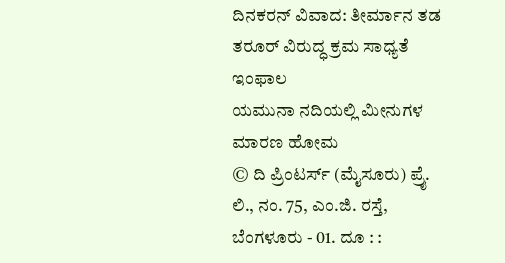ದಿನಕರನ್ ವಿವಾದ: ತೀರ್ಮಾನ ತಡ
ತರೂರ್ ವಿರುದ್ಧ ಕ್ರಮ ಸಾಧ್ಯತೆ
ಇಂಫಾಲ
ಯಮುನಾ ನದಿಯಲ್ಲಿ ಮೀನುಗಳ ಮಾರಣ ಹೋಮ
© ದಿ ಪ್ರಿಂಟರ್ಸ್ (ಮೈಸೂರು) ಪ್ರೈ. ಲಿ., ನಂ. 75, ಎಂ.ಜಿ. ರಸ್ತೆ, ಬೆಂಗಳೂರು - 01. ದೂ : :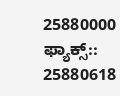25880000  ಫ್ಯಾಕ್ಸ್:: 25880618